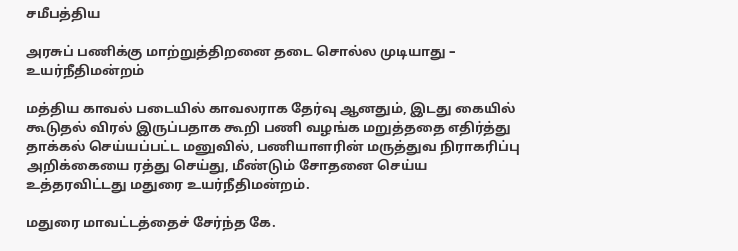சமீபத்திய

அரசுப் பணிக்கு மாற்றுத்திறனை தடை சொல்ல முடியாது – உயர்நீதிமன்றம்

மத்திய காவல் படையில் காவலராக தேர்வு ஆனதும், இடது கையில் கூடுதல் விரல் இருப்பதாக கூறி பணி வழங்க மறுத்ததை எதிர்த்து தாக்கல் செய்யப்பட்ட மனுவில், பணியாளரின் மருத்துவ நிராகரிப்பு அறிக்கையை ரத்து செய்து, மீண்டும் சோதனை செய்ய உத்தரவிட்டது மதுரை உயர்நீதிமன்றம்.

மதுரை மாவட்டத்தைச் சேர்ந்த கே.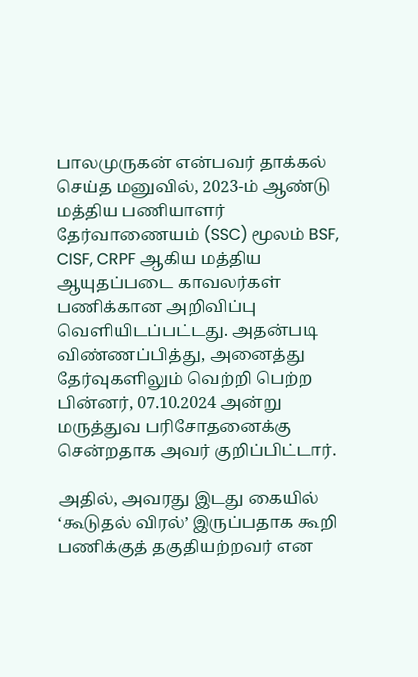பாலமுருகன் என்பவர் தாக்கல் செய்த மனுவில், 2023-ம் ஆண்டு மத்திய பணியாளர் தேர்வாணையம் (SSC) மூலம் BSF, CISF, CRPF ஆகிய மத்திய ஆயுதப்படை காவலர்கள் பணிக்கான அறிவிப்பு வெளியிடப்பட்டது. அதன்படி விண்ணப்பித்து, அனைத்து தேர்வுகளிலும் வெற்றி பெற்ற பின்னர், 07.10.2024 அன்று மருத்துவ பரிசோதனைக்கு சென்றதாக அவர் குறிப்பிட்டார்.

அதில், அவரது இடது கையில் ‘கூடுதல் விரல்’ இருப்பதாக கூறி பணிக்குத் தகுதியற்றவர் என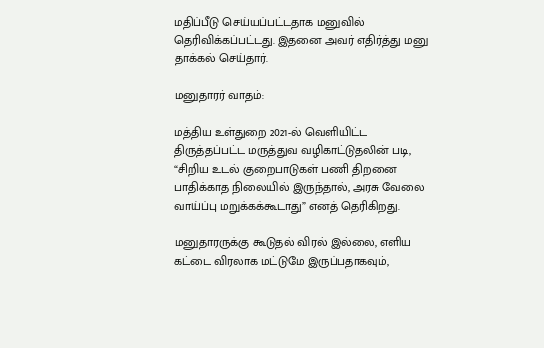மதிப்பீடு செய்யப்பட்டதாக மனுவில் தெரிவிக்கப்பட்டது. இதனை அவர் எதிர்த்து மனு தாக்கல் செய்தார்.

மனுதாரர் வாதம்:

மத்திய உள்துறை 2021-ல் வெளியிட்ட திருத்தப்பட்ட மருத்துவ வழிகாட்டுதலின் படி, “சிறிய உடல் குறைபாடுகள் பணி திறனை பாதிக்காத நிலையில் இருந்தால், அரசு வேலை வாய்ப்பு மறுக்கக்கூடாது” எனத் தெரிகிறது.

மனுதாரருக்கு கூடுதல் விரல் இல்லை, எளிய கட்டை விரலாக மட்டுமே இருப்பதாகவும்,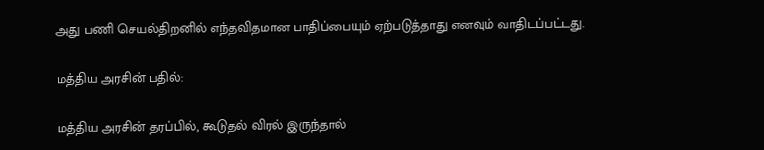அது பணி செயல்திறனில் எந்தவிதமான பாதிப்பையும் ஏற்படுத்தாது எனவும் வாதிடப்பட்டது.

மத்திய அரசின் பதில்:

மத்திய அரசின் தரப்பில், கூடுதல் விரல் இருந்தால்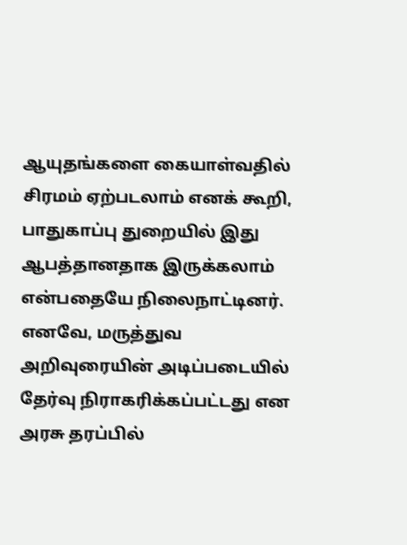ஆயுதங்களை கையாள்வதில் சிரமம் ஏற்படலாம் எனக் கூறி, பாதுகாப்பு துறையில் இது ஆபத்தானதாக இருக்கலாம் என்பதையே நிலைநாட்டினர். எனவே, மருத்துவ அறிவுரையின் அடிப்படையில் தேர்வு நிராகரிக்கப்பட்டது என அரசு தரப்பில்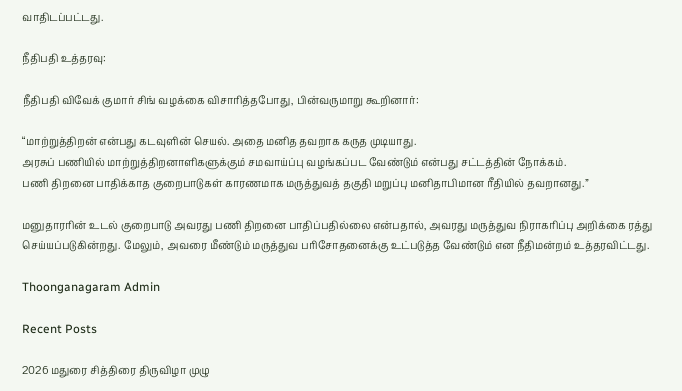வாதிடப்பட்டது.

நீதிபதி உத்தரவு:

நீதிபதி விவேக் குமார் சிங் வழக்கை விசாரித்தபோது, பின்வருமாறு கூறினார்:

“மாற்றுத்திறன் என்பது கடவுளின் செயல். அதை மனித தவறாக கருத முடியாது.
அரசுப் பணியில் மாற்றுத்திறனாளிகளுக்கும் சமவாய்ப்பு வழங்கப்பட வேண்டும் என்பது சட்டத்தின் நோக்கம்.
பணி திறனை பாதிக்காத குறைபாடுகள் காரணமாக மருத்துவத் தகுதி மறுப்பு மனிதாபிமான ரீதியில் தவறானது.”

மனுதாரரின் உடல் குறைபாடு அவரது பணி திறனை பாதிப்பதில்லை என்பதால், அவரது மருத்துவ நிராகரிப்பு அறிக்கை ரத்து செய்யப்படுகின்றது. மேலும், அவரை மீண்டும் மருத்துவ பரிசோதனைக்கு உட்படுத்த வேண்டும் என நீதிமன்றம் உத்தரவிட்டது.

Thoonganagaram Admin

Recent Posts

2026 மதுரை சித்திரை திருவிழா முழு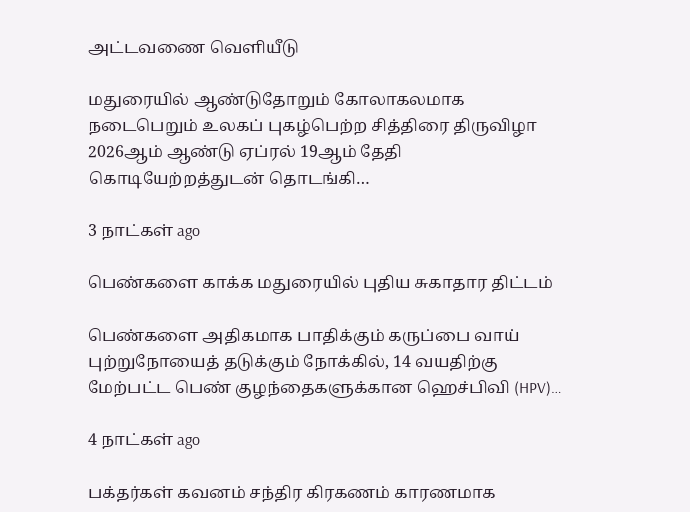அட்டவணை வெளியீடு

மதுரையில் ஆண்டுதோறும் கோலாகலமாக நடைபெறும் உலகப் புகழ்பெற்ற சித்திரை திருவிழா 2026ஆம் ஆண்டு ஏப்ரல் 19ஆம் தேதி கொடியேற்றத்துடன் தொடங்கி…

3 நாட்கள் ago

பெண்களை காக்க மதுரையில் புதிய சுகாதார திட்டம்

பெண்களை அதிகமாக பாதிக்கும் கருப்பை வாய் புற்றுநோயைத் தடுக்கும் நோக்கில், 14 வயதிற்கு மேற்பட்ட பெண் குழந்தைகளுக்கான ஹெச்பிவி (HPV)…

4 நாட்கள் ago

பக்தர்கள் கவனம் சந்திர கிரகணம் காரணமாக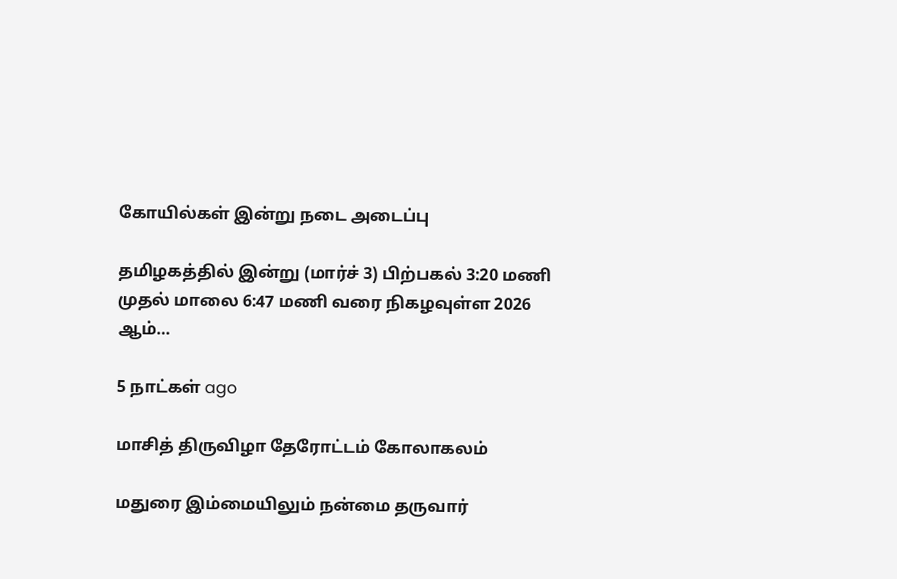கோயில்கள் இன்று நடை அடைப்பு

தமிழகத்தில் இன்று (மார்ச் 3) பிற்பகல் 3:20 மணி முதல் மாலை 6:47 மணி வரை நிகழவுள்ள 2026 ஆம்…

5 நாட்கள் ago

மாசித் திருவிழா தேரோட்டம் கோலாகலம்

மதுரை இம்மையிலும் நன்மை தருவார்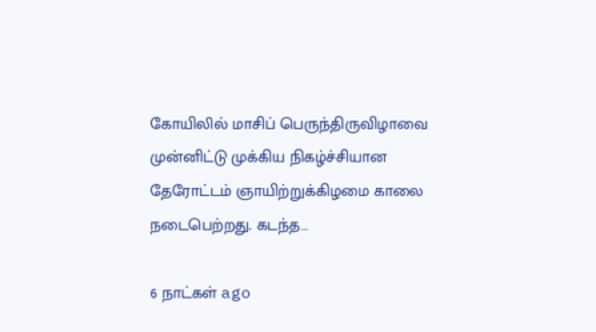கோயிலில் மாசிப் பெருந்திருவிழாவை முன்னிட்டு முக்கிய நிகழ்ச்சியான தேரோட்டம் ஞாயிற்றுக்கிழமை காலை நடைபெற்றது. கடந்த…

6 நாட்கள் ago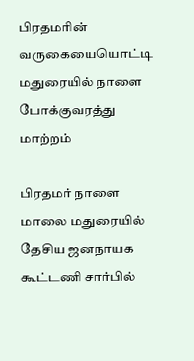பிரதமரின் வருகையையொட்டி மதுரையில் நாளை போக்குவரத்து மாற்றம்

பிரதமர் நாளை மாலை மதுரையில் தேசிய ஜனநாயக கூட்டணி சார்பில்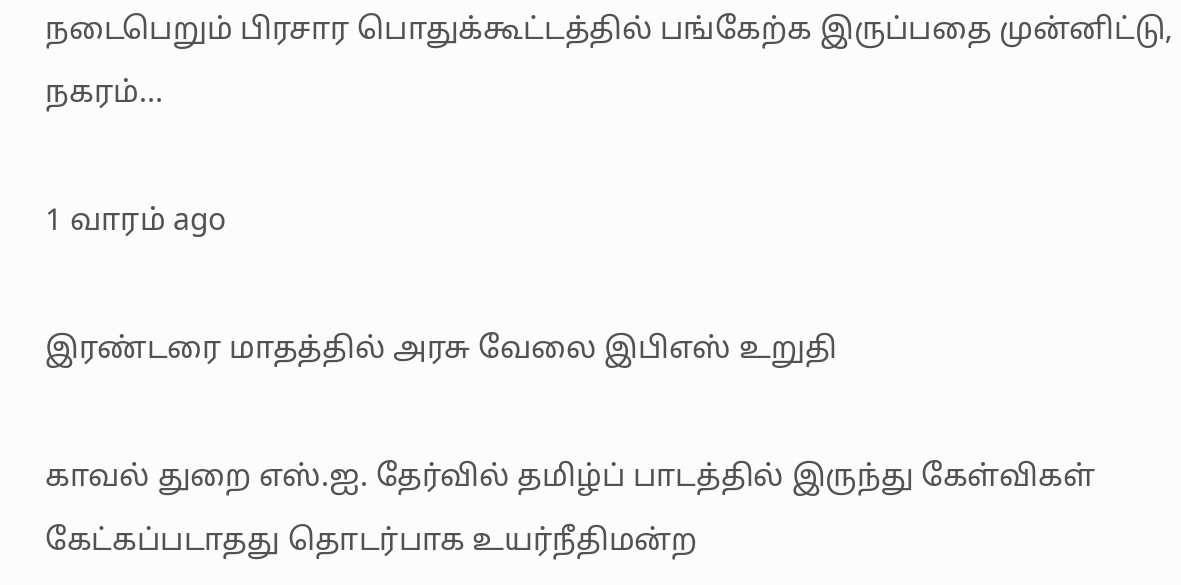நடைபெறும் பிரசார பொதுக்கூட்டத்தில் பங்கேற்க இருப்பதை முன்னிட்டு, நகரம்…

1 வாரம் ago

இரண்டரை மாதத்தில் அரசு வேலை இபிஎஸ் உறுதி

காவல் துறை எஸ்.ஐ. தேர்வில் தமிழ்ப் பாடத்தில் இருந்து கேள்விகள் கேட்கப்படாதது தொடர்பாக உயர்நீதிமன்ற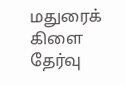மதுரைக் கிளை தேர்வு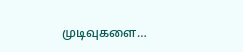முடிவுகளை…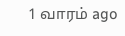1 வாரம் ago